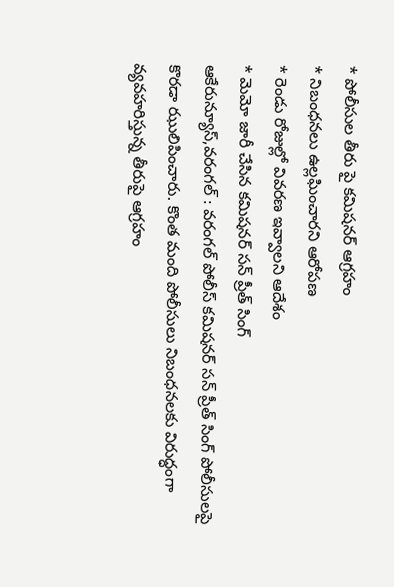* పోలీసుల తీరు పై కమిషనర్ ఆగ్రహం
* నిబంధనలు ఉల్లఘించారని ఆరోపణ
* రెండు రోజుల్లో వివరణ ఇవ్వాలని ఆదేశం
* మెమో జారీ చేసిన కమిషనర్ సన్ ప్రీత్ సింగ్
ఆకేరున్యూస్,వరంగల్ : వరంగల్ పోలీస్ కమిషనర్ సన్ ప్రీత్ సింగ్ పోలీసులపై కొరడా ఝులిపించారు. కొంత మంది పోలీసులు నిబంధనలకు విరుద్ధంగా వ్యవహరిస్తున్న తీరుపై ఆగ్రహం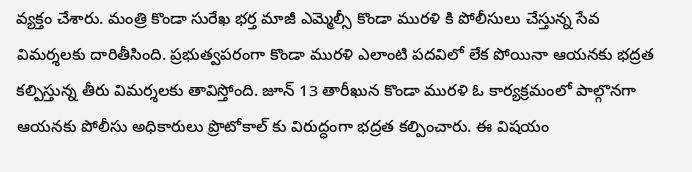వ్యక్తం చేశారు. మంత్రి కొండా సురేఖ భర్త మాజీ ఎమ్మెల్సీ కొండా మురళి కి పోలీసులు చేస్తున్న సేవ విమర్శలకు దారితీసింది. ప్రభుత్వపరంగా కొండా మురళి ఎలాంటి పదవిలో లేక పోయినా ఆయనకు భద్రత కల్పిస్తున్న తీరు విమర్శలకు తావిస్తోంది. జూన్ 13 తారీఖున కొండా మురళి ఓ కార్యక్రమంలో పాల్గొనగా ఆయనకు పోలీసు అధికారులు ప్రొటోకాల్ కు విరుద్ధంగా భద్రత కల్పించారు. ఈ విషయం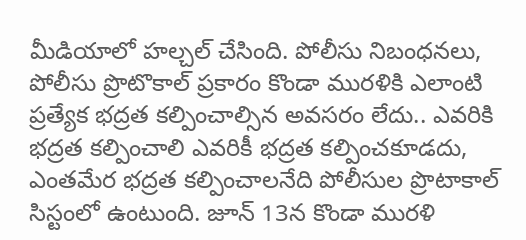మీడియాలో హల్చల్ చేసింది. పోలీసు నిబంధనలు, పోలీసు ప్రొటొకాల్ ప్రకారం కొండా మురళికి ఎలాంటి ప్రత్యేక భద్రత కల్పించాల్సిన అవసరం లేదు.. ఎవరికి భద్రత కల్పించాలి ఎవరికీ భద్రత కల్పించకూడదు, ఎంతమేర భద్రత కల్పించాలనేది పోలీసుల ప్రొటాకాల్ సిస్టంలో ఉంటుంది. జూన్ 13న కొండా మురళి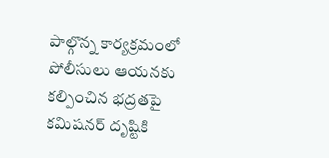పాల్గొన్న కార్యక్రమంలో పోలీసులు ఆయనకు కల్పించిన భద్రతపై కమిషనర్ దృష్టికి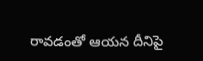రావడంతో ఆయన దీనిపై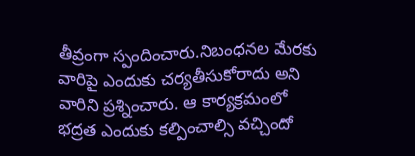తీవ్రంగా స్పందించారు.నిబంధనల మేరకు వారిపై ఎందుకు చర్యతీసుకోరాదు అని వారిని ప్రశ్నించారు. ఆ కార్యక్రమంలో భద్రత ఎందుకు కల్పించాల్సి వచ్చిందో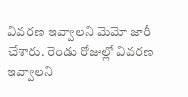వివరణ ఇవ్వాలని మెమో జారీ చేశారు. రెండు రోజుల్లో వివరణ ఇవ్వాలని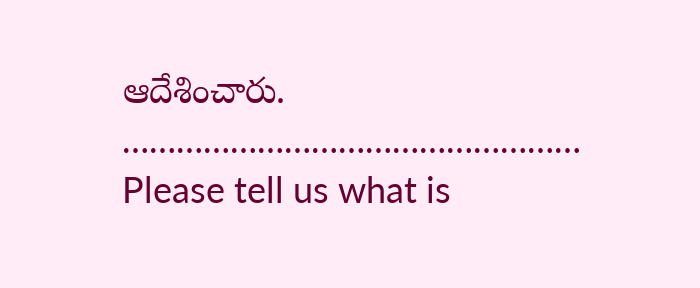ఆదేశించారు.
……………………………………………
Please tell us what is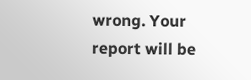wrong. Your report will be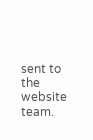sent to the website team.